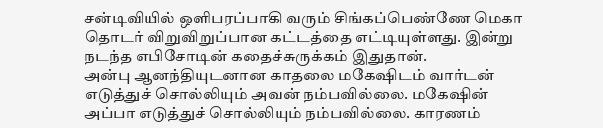சன்டிவியில் ஒளிபரப்பாகி வரும் சிங்கப்பெண்ணே மெகா தொடர் விறுவிறுப்பான கட்டத்தை எட்டியுள்ளது. இன்று நடந்த எபிசோடின் கதைச்சுருக்கம் இதுதான்.
அன்பு ஆனந்தியுடனான காதலை மகேஷிடம் வார்டன் எடுத்துச் சொல்லியும் அவன் நம்பவில்லை. மகேஷின் அப்பா எடுத்துச் சொல்லியும் நம்பவில்லை. காரணம்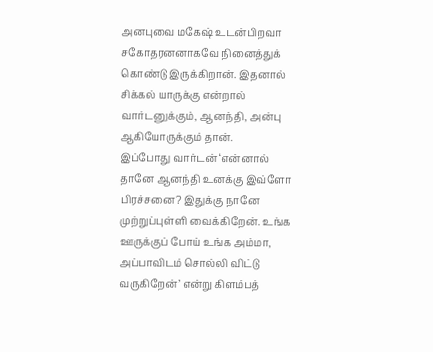அனபுவை மகேஷ் உடன்பிறவா சகோதரனனாகவே நினைத்துக் கொண்டு இருக்கிறான். இதனால் சிக்கல் யாருக்கு என்றால் வார்டனுக்கும், ஆனந்தி, அன்பு ஆகியோருக்கும் தான்.
இப்போது வார்டன் ‘என்னால் தானே ஆனந்தி உனக்கு இவ்ளோ பிரச்சனை? இதுக்கு நானே முற்றுப்புள்ளி வைக்கிறேன். உங்க ஊருக்குப் போய் உங்க அம்மா, அப்பாவிடம் சொல்லி விட்டு வருகிறேன்’ என்று கிளம்பத்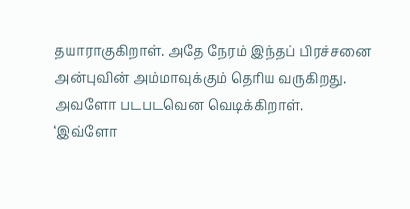தயாராகுகிறாள். அதே நேரம் இந்தப் பிரச்சனை அன்புவின் அம்மாவுக்கும் தெரிய வருகிறது. அவளோ படபடவென வெடிக்கிறாள்.
‘இவ்ளோ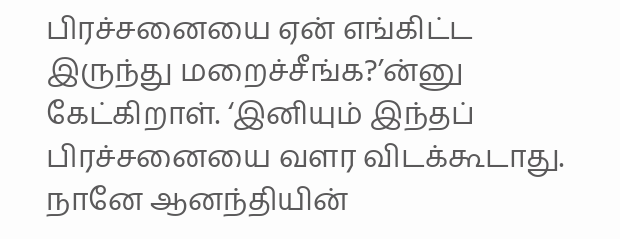பிரச்சனையை ஏன் எங்கிட்ட இருந்து மறைச்சீங்க?’ன்னு கேட்கிறாள். ‘இனியும் இந்தப் பிரச்சனையை வளர விடக்கூடாது. நானே ஆனந்தியின்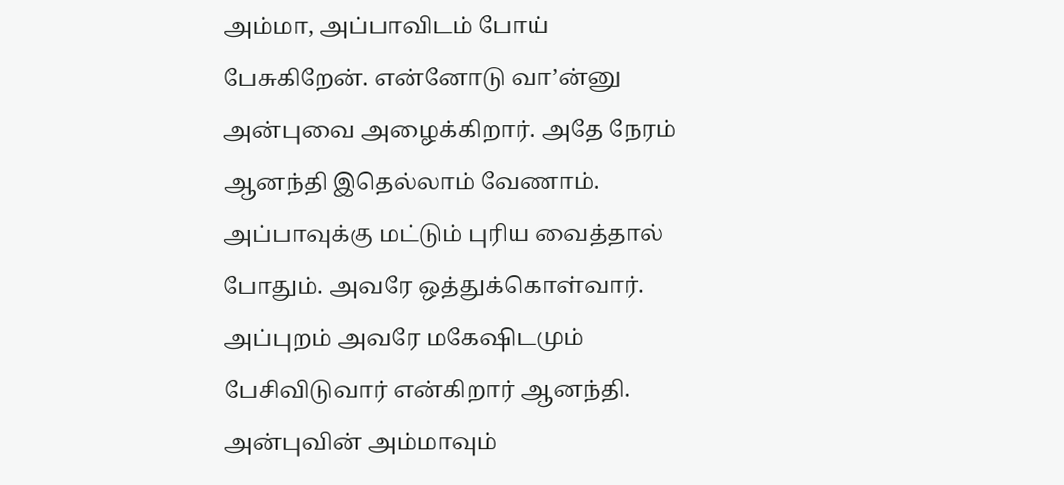அம்மா, அப்பாவிடம் போய் பேசுகிறேன். என்னோடு வா’ன்னு அன்புவை அழைக்கிறார். அதே நேரம் ஆனந்தி இதெல்லாம் வேணாம். அப்பாவுக்கு மட்டும் புரிய வைத்தால் போதும். அவரே ஒத்துக்கொள்வார்.
அப்புறம் அவரே மகேஷிடமும் பேசிவிடுவார் என்கிறார் ஆனந்தி. அன்புவின் அம்மாவும்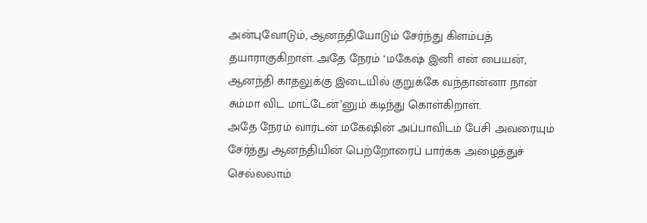அன்புவோடும், ஆனந்தியோடும் சேர்ந்து கிளம்பத் தயாராகுகிறாள். அதே நேரம் ‘மகேஷ் இனி என் பையன், ஆனந்தி காதலுக்கு இடையில் குறுக்கே வந்தான்னா நான் சும்மா விட மாட்டேன்’னும் கடிந்து கொள்கிறாள்.
அதே நேரம் வார்டன் மகேஷின் அப்பாவிடம் பேசி அவரையும் சேர்த்து ஆனந்தியின் பெற்றோரைப் பார்க்க அழைத்துச் செல்லலாம்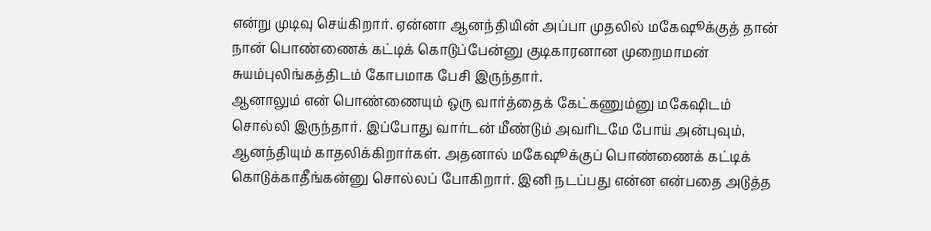என்று முடிவு செய்கிறார். ஏன்னா ஆனந்தியின் அப்பா முதலில் மகேஷூக்குத் தான் நான் பொண்ணைக் கட்டிக் கொடுப்பேன்னு குடிகாரனான முறைமாமன் சுயம்புலிங்கத்திடம் கோபமாக பேசி இருந்தார்.
ஆனாலும் என் பொண்ணையும் ஒரு வார்த்தைக் கேட்கணும்னு மகேஷிடம் சொல்லி இருந்தார். இப்போது வார்டன் மீண்டும் அவரிடமே போய் அன்புவும், ஆனந்தியும் காதலிக்கிறார்கள். அதனால் மகேஷூக்குப் பொண்ணைக் கட்டிக் கொடுக்காதீங்கன்னு சொல்லப் போகிறார். இனி நடப்பது என்ன என்பதை அடுத்த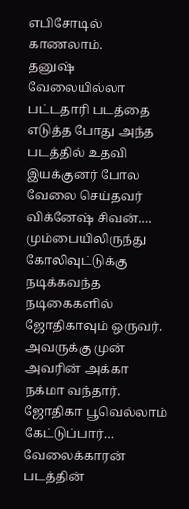எபிசோடில் காணலாம்.
தனுஷ் வேலையில்லா பட்டதாரி படத்தை எடுத்த போது அந்த படத்தில் உதவி இயக்குனர் போல வேலை செய்தவர் விக்னேஷ் சிவன்.…
மும்பையிலிருந்து கோலிவுட்டுக்கு நடிக்கவந்த நடிகைகளில் ஜோதிகாவும் ஒருவர். அவருக்கு முன் அவரின் அக்கா நக்மா வந்தார். ஜோதிகா பூவெல்லாம் கேட்டுப்பார்…
வேலைக்காரன் படத்தின்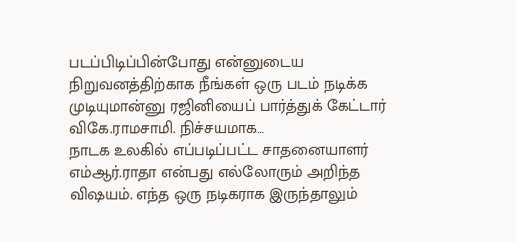படப்பிடிப்பின்போது என்னுடைய நிறுவனத்திற்காக நீங்கள் ஒரு படம் நடிக்க முடியுமான்னு ரஜினியைப் பார்த்துக் கேட்டார் விகே.ராமசாமி. நிச்சயமாக…
நாடக உலகில் எப்படிப்பட்ட சாதனையாளர் எம்ஆர்.ராதா என்பது எல்லோரும் அறிந்த விஷயம். எந்த ஒரு நடிகராக இருந்தாலும்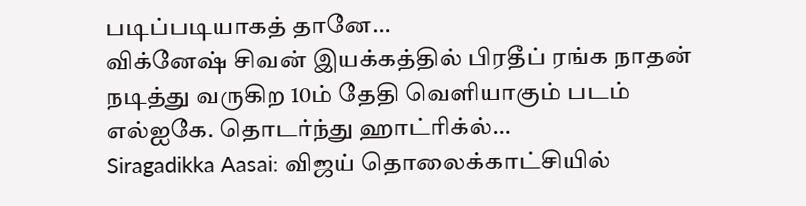படிப்படியாகத் தானே…
விக்னேஷ் சிவன் இயக்கத்தில் பிரதீப் ரங்க நாதன் நடித்து வருகிற 10ம் தேதி வெளியாகும் படம் எல்ஐகே. தொடர்ந்து ஹாட்ரிக்ல்…
Siragadikka Aasai: விஜய் தொலைக்காட்சியில்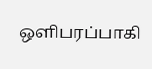ஒளிபரப்பாகி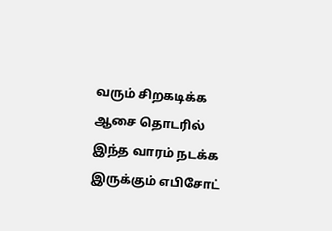வரும் சிறகடிக்க ஆசை தொடரில் இந்த வாரம் நடக்க இருக்கும் எபிசோட்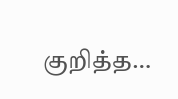குறித்த…